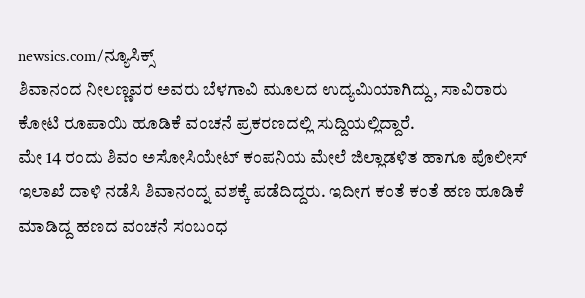newsics.com/ನ್ಯೂಸಿಕ್ಸ್
ಶಿವಾನಂದ ನೀಲಣ್ಣವರ ಅವರು ಬೆಳಗಾವಿ ಮೂಲದ ಉದ್ಯಮಿಯಾಗಿದ್ದು, ಸಾವಿರಾರು ಕೋಟಿ ರೂಪಾಯಿ ಹೂಡಿಕೆ ವಂಚನೆ ಪ್ರಕರಣದಲ್ಲಿ ಸುದ್ದಿಯಲ್ಲಿದ್ದಾರೆ.
ಮೇ 14 ರಂದು ಶಿವಂ ಅಸೋಸಿಯೇಟ್ ಕಂಪನಿಯ ಮೇಲೆ ಜಿಲ್ಲಾಡಳಿತ ಹಾಗೂ ಪೊಲೀಸ್ ಇಲಾಖೆ ದಾಳಿ ನಡೆಸಿ ಶಿವಾನಂದ್ನ ವಶಕ್ಕೆ ಪಡೆದಿದ್ದರು. ಇದೀಗ ಕಂತೆ ಕಂತೆ ಹಣ ಹೂಡಿಕೆ ಮಾಡಿದ್ದ ಹಣದ ವಂಚನೆ ಸಂಬಂಧ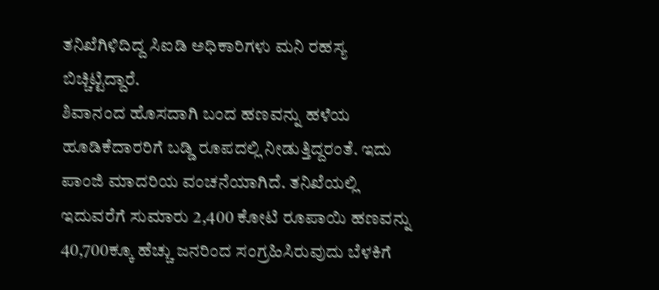ತನಿಖೆಗಿಳಿದಿದ್ದ ಸಿಐಡಿ ಅಧಿಕಾರಿಗಳು ಮನಿ ರಹಸ್ಯ ಬಿಚ್ಚಿಟ್ಟಿದ್ದಾರೆ.
ಶಿವಾನಂದ ಹೊಸದಾಗಿ ಬಂದ ಹಣವನ್ನು ಹಳೆಯ ಹೂಡಿಕೆದಾರರಿಗೆ ಬಡ್ಡಿ ರೂಪದಲ್ಲಿ ನೀಡುತ್ತಿದ್ದರಂತೆ. ಇದು ಪಾಂಜಿ ಮಾದರಿಯ ವಂಚನೆಯಾಗಿದೆ. ತನಿಖೆಯಲ್ಲಿ ಇದುವರೆಗೆ ಸುಮಾರು 2,400 ಕೋಟಿ ರೂಪಾಯಿ ಹಣವನ್ನು 40,700ಕ್ಕೂ ಹೆಚ್ಚು ಜನರಿಂದ ಸಂಗ್ರಹಿಸಿರುವುದು ಬೆಳಕಿಗೆ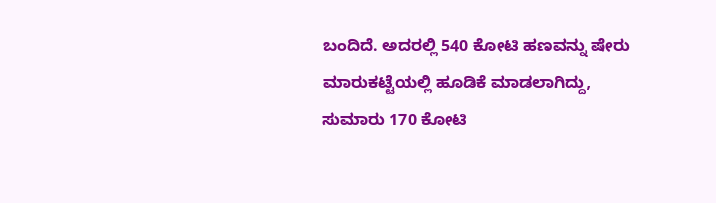ಬಂದಿದೆ. ಅದರಲ್ಲಿ 540 ಕೋಟಿ ಹಣವನ್ನು ಷೇರು ಮಾರುಕಟ್ಟೆಯಲ್ಲಿ ಹೂಡಿಕೆ ಮಾಡಲಾಗಿದ್ದು, ಸುಮಾರು 170 ಕೋಟಿ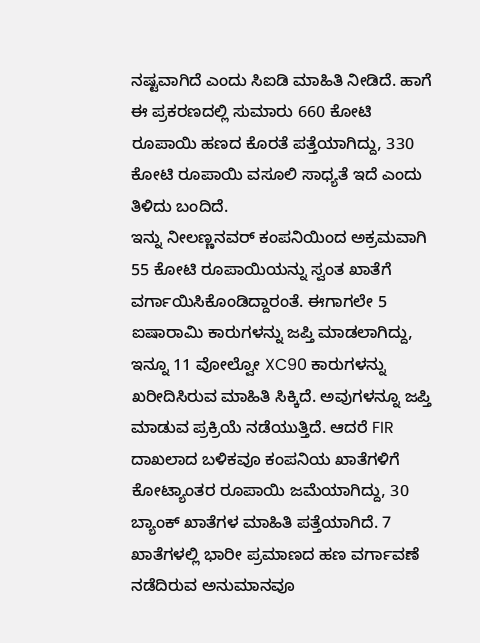ನಷ್ಟವಾಗಿದೆ ಎಂದು ಸಿಐಡಿ ಮಾಹಿತಿ ನೀಡಿದೆ. ಹಾಗೆ ಈ ಪ್ರಕರಣದಲ್ಲಿ ಸುಮಾರು 660 ಕೋಟಿ ರೂಪಾಯಿ ಹಣದ ಕೊರತೆ ಪತ್ತೆಯಾಗಿದ್ದು, 330 ಕೋಟಿ ರೂಪಾಯಿ ವಸೂಲಿ ಸಾಧ್ಯತೆ ಇದೆ ಎಂದು ತಿಳಿದು ಬಂದಿದೆ.
ಇನ್ನು ನೀಲಣ್ಣನವರ್ ಕಂಪನಿಯಿಂದ ಅಕ್ರಮವಾಗಿ 55 ಕೋಟಿ ರೂಪಾಯಿಯನ್ನು ಸ್ವಂತ ಖಾತೆಗೆ ವರ್ಗಾಯಿಸಿಕೊಂಡಿದ್ದಾರಂತೆ. ಈಗಾಗಲೇ 5 ಐಷಾರಾಮಿ ಕಾರುಗಳನ್ನು ಜಪ್ತಿ ಮಾಡಲಾಗಿದ್ದು, ಇನ್ನೂ 11 ವೋಲ್ವೋ XC90 ಕಾರುಗಳನ್ನು ಖರೀದಿಸಿರುವ ಮಾಹಿತಿ ಸಿಕ್ಕಿದೆ. ಅವುಗಳನ್ನೂ ಜಪ್ತಿ ಮಾಡುವ ಪ್ರಕ್ರಿಯೆ ನಡೆಯುತ್ತಿದೆ. ಆದರೆ FIR ದಾಖಲಾದ ಬಳಿಕವೂ ಕಂಪನಿಯ ಖಾತೆಗಳಿಗೆ ಕೋಟ್ಯಾಂತರ ರೂಪಾಯಿ ಜಮೆಯಾಗಿದ್ದು, 30 ಬ್ಯಾಂಕ್ ಖಾತೆಗಳ ಮಾಹಿತಿ ಪತ್ತೆಯಾಗಿದೆ. 7 ಖಾತೆಗಳಲ್ಲಿ ಭಾರೀ ಪ್ರಮಾಣದ ಹಣ ವರ್ಗಾವಣೆ ನಡೆದಿರುವ ಅನುಮಾನವೂ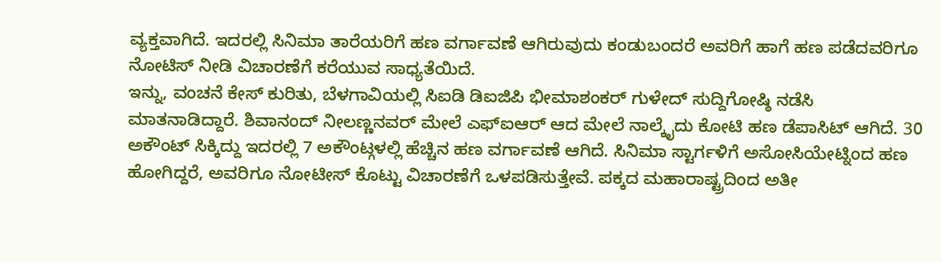ವ್ಯಕ್ತವಾಗಿದೆ. ಇದರಲ್ಲಿ ಸಿನಿಮಾ ತಾರೆಯರಿಗೆ ಹಣ ವರ್ಗಾವಣೆ ಆಗಿರುವುದು ಕಂಡುಬಂದರೆ ಅವರಿಗೆ ಹಾಗೆ ಹಣ ಪಡೆದವರಿಗೂ ನೋಟಿಸ್ ನೀಡಿ ವಿಚಾರಣೆಗೆ ಕರೆಯುವ ಸಾಧ್ಯತೆಯಿದೆ.
ಇನ್ನು, ವಂಚನೆ ಕೇಸ್ ಕುರಿತು, ಬೆಳಗಾವಿಯಲ್ಲಿ ಸಿಐಡಿ ಡಿಐಜಿಪಿ ಭೀಮಾಶಂಕರ್ ಗುಳೇದ್ ಸುದ್ದಿಗೋಷ್ಠಿ ನಡೆಸಿ ಮಾತನಾಡಿದ್ದಾರೆ. ಶಿವಾನಂದ್ ನೀಲಣ್ಣನವರ್ ಮೇಲೆ ಎಫ್ಐಆರ್ ಆದ ಮೇಲೆ ನಾಲ್ಕೈದು ಕೋಟಿ ಹಣ ಡೆಪಾಸಿಟ್ ಆಗಿದೆ. 30 ಅಕೌಂಟ್ ಸಿಕ್ಕಿದ್ದು ಇದರಲ್ಲಿ 7 ಅಕೌಂಟ್ಗಳಲ್ಲಿ ಹೆಚ್ಚಿನ ಹಣ ವರ್ಗಾವಣೆ ಆಗಿದೆ. ಸಿನಿಮಾ ಸ್ಟಾರ್ಗಳಿಗೆ ಅಸೋಸಿಯೇಟ್ನಿಂದ ಹಣ ಹೋಗಿದ್ದರೆ, ಅವರಿಗೂ ನೋಟೀಸ್ ಕೊಟ್ಟು ವಿಚಾರಣೆಗೆ ಒಳಪಡಿಸುತ್ತೇವೆ. ಪಕ್ಕದ ಮಹಾರಾಷ್ಟ್ರದಿಂದ ಅತೀ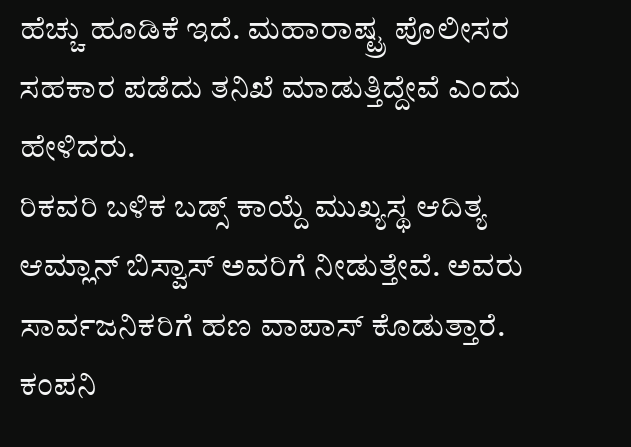ಹೆಚ್ಚು ಹೂಡಿಕೆ ಇದೆ. ಮಹಾರಾಷ್ಟ್ರ ಪೊಲೀಸರ ಸಹಕಾರ ಪಡೆದು ತನಿಖೆ ಮಾಡುತ್ತಿದ್ದೇವೆ ಎಂದು ಹೇಳಿದರು.
ರಿಕವರಿ ಬಳಿಕ ಬಡ್ಸ್ ಕಾಯ್ದೆ ಮುಖ್ಯಸ್ಥ ಆದಿತ್ಯ ಆಮ್ಲಾನ್ ಬಿಸ್ವಾಸ್ ಅವರಿಗೆ ನೀಡುತ್ತೇವೆ. ಅವರು ಸಾರ್ವಜನಿಕರಿಗೆ ಹಣ ವಾಪಾಸ್ ಕೊಡುತ್ತಾರೆ. ಕಂಪನಿ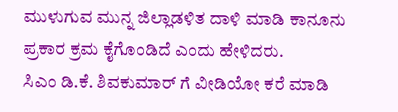ಮುಳುಗುವ ಮುನ್ನ ಜಿಲ್ಲಾಡಳಿತ ದಾಳಿ ಮಾಡಿ ಕಾನೂನು ಪ್ರಕಾರ ಕ್ರಮ ಕೈಗೊಂಡಿದೆ ಎಂದು ಹೇಳಿದರು.
ಸಿಎಂ ಡಿ.ಕೆ. ಶಿವಕುಮಾರ್ ಗೆ ವೀಡಿಯೋ ಕರೆ ಮಾಡಿ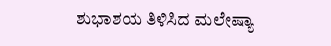ಶುಭಾಶಯ ತಿಳಿಸಿದ ಮಲೇಷ್ಯಾ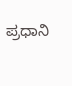ಪ್ರಧಾನಿ